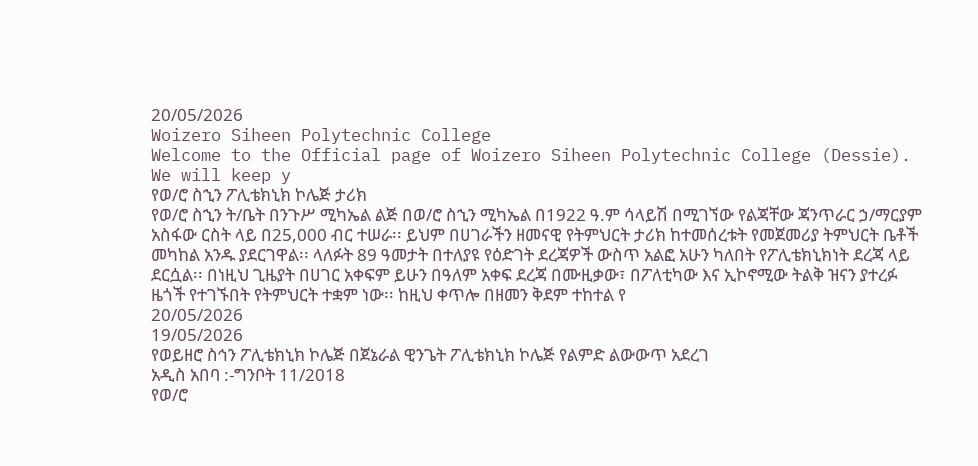20/05/2026
Woizero Siheen Polytechnic College
Welcome to the Official page of Woizero Siheen Polytechnic College (Dessie). We will keep y
የወ/ሮ ስኂን ፖሊቴክኒክ ኮሌጅ ታሪክ
የወ/ሮ ስኂን ት/ቤት በንጉሥ ሚካኤል ልጅ በወ/ሮ ስኂን ሚካኤል በ1922 ዓ.ም ሳላይሽ በሚገኘው የልጃቸው ጃንጥራር ኃ/ማርያም አስፋው ርስት ላይ በ25,000 ብር ተሠራ፡፡ ይህም በሀገራችን ዘመናዊ የትምህርት ታሪክ ከተመሰረቱት የመጀመሪያ ትምህርት ቤቶች መካከል አንዱ ያደርገዋል፡፡ ላለፉት 89 ዓመታት በተለያዩ የዕድገት ደረጃዎች ውስጥ አልፎ አሁን ካለበት የፖሊቴክኒክነት ደረጃ ላይ ደርሷል፡፡ በነዚህ ጊዜያት በሀገር አቀፍም ይሁን በዓለም አቀፍ ደረጃ በሙዚቃው፣ በፖለቲካው እና ኢኮኖሚው ትልቅ ዝናን ያተረፉ ዜጎች የተገኙበት የትምህርት ተቋም ነው፡፡ ከዚህ ቀጥሎ በዘመን ቅደም ተከተል የ
20/05/2026
19/05/2026
የወይዘሮ ስኅን ፖሊቴክኒክ ኮሌጅ በጀኔራል ዊንጌት ፖሊቴክኒክ ኮሌጅ የልምድ ልውውጥ አደረገ
አዲስ አበባ :-ግንቦት 11/2018
የወ/ሮ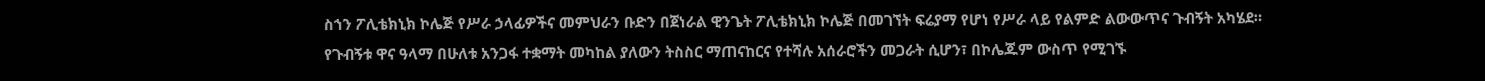ስኀን ፖሊቴክኒክ ኮሌጅ የሥራ ኃላፊዎችና መምህራን ቡድን በጀነራል ዊንጌት ፖሊቴክኒክ ኮሌጅ በመገኘት ፍሬያማ የሆነ የሥራ ላይ የልምድ ልውውጥና ጉብኝት አካሄደ።
የጉብኝቱ ዋና ዓላማ በሁለቱ አንጋፋ ተቋማት መካከል ያለውን ትስስር ማጠናከርና የተሻሉ አሰራሮችን መጋራት ሲሆን፣ በኮሌጁም ውስጥ የሚገኙ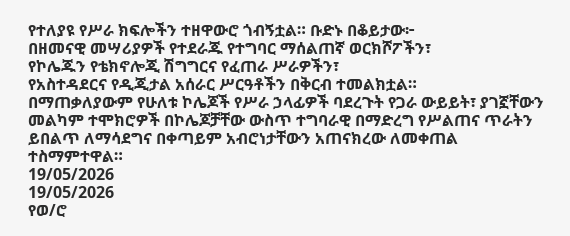የተለያዩ የሥራ ክፍሎችን ተዘዋውሮ ጎብኝቷል። ቡድኑ በቆይታው፦
በዘመናዊ መሣሪያዎች የተደራጁ የተግባር ማሰልጠኛ ወርክሾፖችን፣
የኮሌጁን የቴክኖሎጂ ሽግግርና የፈጠራ ሥራዎችን፣
የአስተዳደርና የዲጂታል አሰራር ሥርዓቶችን በቅርብ ተመልክቷል።
በማጠቃለያውም የሁለቱ ኮሌጆች የሥራ ኃላፊዎች ባደረጉት የጋራ ውይይት፣ ያገኟቸውን መልካም ተሞክሮዎች በኮሌጆቻቸው ውስጥ ተግባራዊ በማድረግ የሥልጠና ጥራትን ይበልጥ ለማሳደግና በቀጣይም አብሮነታቸውን አጠናክረው ለመቀጠል ተስማምተዋል።
19/05/2026
19/05/2026
የወ/ሮ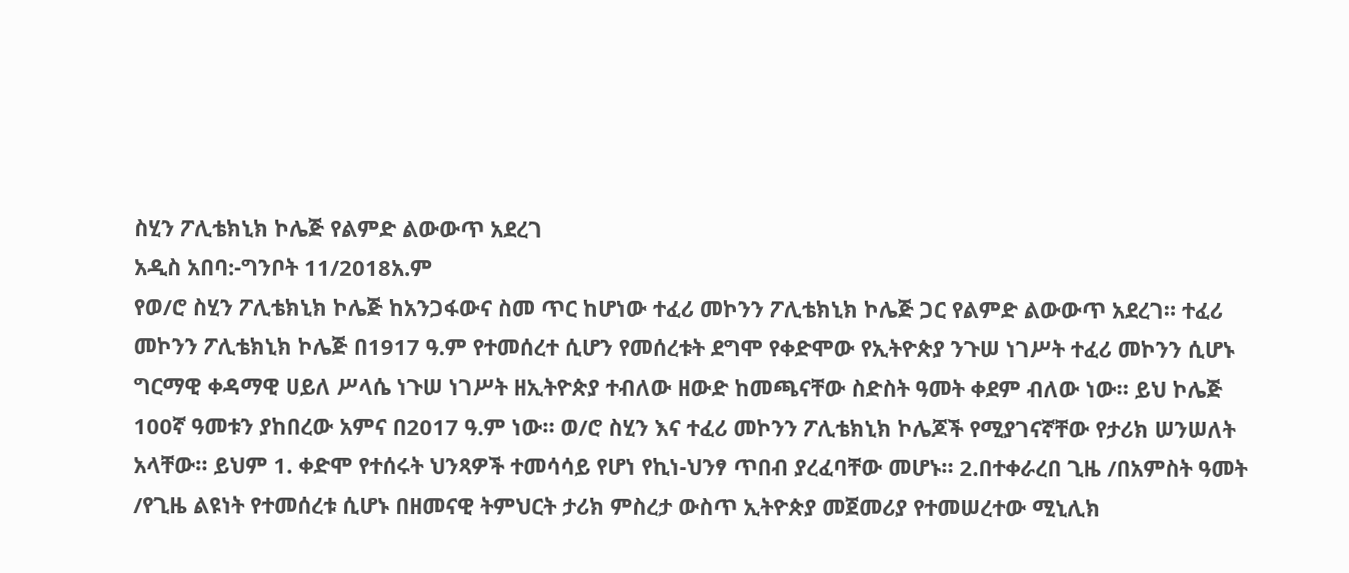ስሂን ፖሊቴክኒክ ኮሌጅ የልምድ ልውውጥ አደረገ
አዲስ አበባ:-ግንቦት 11/2018አ.ም
የወ/ሮ ስሂን ፖሊቴክኒክ ኮሌጅ ከአንጋፋውና ስመ ጥር ከሆነው ተፈሪ መኮንን ፖሊቴክኒክ ኮሌጅ ጋር የልምድ ልውውጥ አደረገ። ተፈሪ መኮንን ፖሊቴክኒክ ኮሌጅ በ1917 ዓ.ም የተመሰረተ ሲሆን የመሰረቱት ደግሞ የቀድሞው የኢትዮጵያ ንጉሠ ነገሥት ተፈሪ መኮንን ሲሆኑ ግርማዊ ቀዳማዊ ሀይለ ሥላሴ ነጉሠ ነገሥት ዘኢትዮጵያ ተብለው ዘውድ ከመጫናቸው ስድስት ዓመት ቀደም ብለው ነው። ይህ ኮሌጅ 100ኛ ዓመቱን ያከበረው አምና በ2017 ዓ.ም ነው። ወ/ሮ ስሂን እና ተፈሪ መኮንን ፖሊቴክኒክ ኮሌጆች የሚያገናኛቸው የታሪክ ሠንሠለት አላቸው። ይህም 1. ቀድሞ የተሰሩት ህንጻዎች ተመሳሳይ የሆነ የኪነ-ህንፃ ጥበብ ያረፈባቸው መሆኑ። 2.በተቀራረበ ጊዜ /በአምስት ዓመት /የጊዜ ልዩነት የተመሰረቱ ሲሆኑ በዘመናዊ ትምህርት ታሪክ ምስረታ ውስጥ ኢትዮጵያ መጀመሪያ የተመሠረተው ሚኒሊክ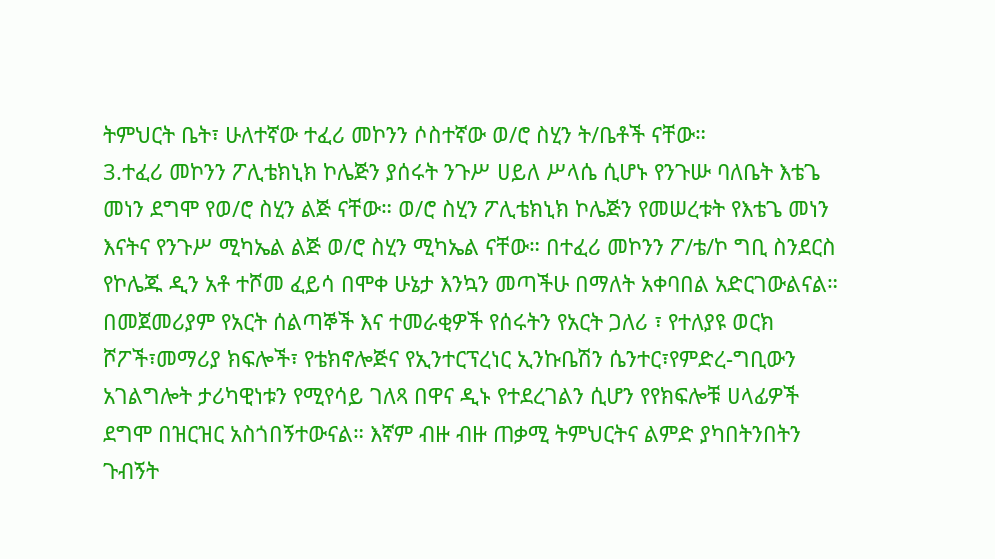ትምህርት ቤት፣ ሁለተኛው ተፈሪ መኮንን ሶስተኛው ወ/ሮ ስሂን ት/ቤቶች ናቸው።
3.ተፈሪ መኮንን ፖሊቴክኒክ ኮሌጅን ያሰሩት ንጉሥ ሀይለ ሥላሴ ሲሆኑ የንጉሡ ባለቤት እቴጌ መነን ደግሞ የወ/ሮ ስሂን ልጅ ናቸው። ወ/ሮ ስሂን ፖሊቴክኒክ ኮሌጅን የመሠረቱት የእቴጌ መነን እናትና የንጉሥ ሚካኤል ልጅ ወ/ሮ ስሂን ሚካኤል ናቸው። በተፈሪ መኮንን ፖ/ቴ/ኮ ግቢ ስንደርስ የኮሌጁ ዲን አቶ ተሾመ ፈይሳ በሞቀ ሁኔታ እንኳን መጣችሁ በማለት አቀባበል አድርገውልናል።
በመጀመሪያም የአርት ሰልጣኞች እና ተመራቂዎች የሰሩትን የአርት ጋለሪ ፣ የተለያዩ ወርክ ሾፖች፣መማሪያ ክፍሎች፣ የቴክኖሎጅና የኢንተርፕረነር ኢንኩቤሽን ሴንተር፣የምድረ-ግቢውን አገልግሎት ታሪካዊነቱን የሚየሳይ ገለጻ በዋና ዲኑ የተደረገልን ሲሆን የየክፍሎቹ ሀላፊዎች ደግሞ በዝርዝር አስጎበኝተውናል። እኛም ብዙ ብዙ ጠቃሚ ትምህርትና ልምድ ያካበትንበትን ጉብኝት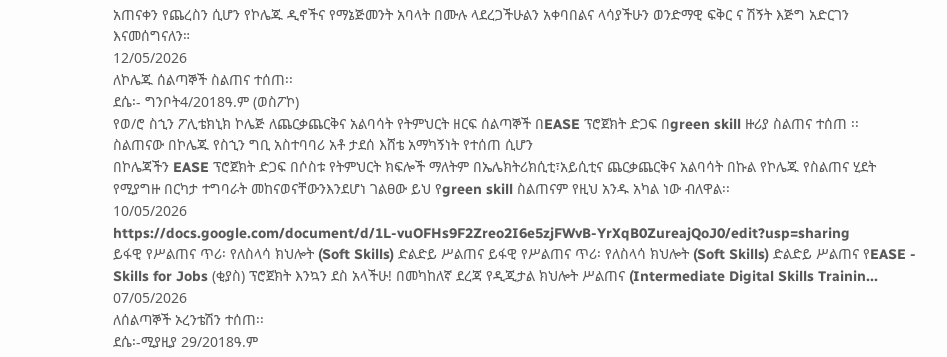አጠናቀን የጨረስን ሲሆን የኮሌጁ ዲኖችና የማኔጅመንት አባላት በሙሉ ላደረጋችሁልን አቀባበልና ላሳያችሁን ወንድማዊ ፍቅር ና ሽኝት እጅግ አድርገን እናመሰግናለን።
12/05/2026
ለኮሌጁ ሰልጣኞች ስልጠና ተሰጠ፡፡
ደሴ፡- ግንቦት4/2018ዓ.ም (ወስፖኮ)
የወ/ሮ ስኂን ፖሊቴክኒክ ኮሌጅ ለጨርቃጨርቅና አልባሳት የትምህርት ዘርፍ ሰልጣኞች በEASE ፕሮጀክት ድጋፍ በgreen skill ዙሪያ ስልጠና ተሰጠ ፡፡
ስልጠናው በኮሌጁ የስኂን ግቢ አስተባባሪ አቶ ታደሰ እሸቴ አማካኝነት የተሰጠ ሲሆን
በኮሌጃችን EASE ፕሮጀክት ድጋፍ በሶስቱ የትምህርት ክፍሎች ማለትም በኤሌክትሪክሲቲ፣አይሲቲና ጨርቃጨርቅና አልባሳት በኩል የኮሌጁ የስልጠና ሂደት የሚያግዙ በርካታ ተግባራት መከናወናቸውንእንደሆነ ገልፀው ይህ የgreen skill ስልጠናም የዚህ አንዱ አካል ነው ብለዋል፡፡
10/05/2026
https://docs.google.com/document/d/1L-vuOFHs9F2Zreo2I6e5zjFWvB-YrXqB0ZureajQoJ0/edit?usp=sharing
ይፋዊ የሥልጠና ጥሪ፡ የለስላሳ ክህሎት (Soft Skills) ድልድይ ሥልጠና ይፋዊ የሥልጠና ጥሪ፡ የለስላሳ ክህሎት (Soft Skills) ድልድይ ሥልጠና የEASE - Skills for Jobs (ቂያስ) ፕሮጀክት እንኳን ደስ አላችሁ! በመካከለኛ ደረጃ የዲጂታል ክህሎት ሥልጠና (Intermediate Digital Skills Trainin...
07/05/2026
ለሰልጣኞች ኦረንቴሽን ተሰጠ፡፡
ደሴ፡-ሚያዚያ 29/2018ዓ.ም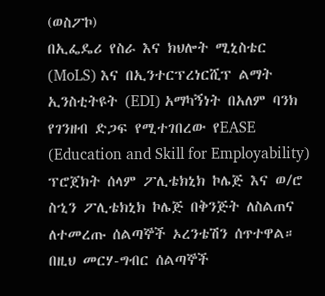(ወስፖኮ)
በኢፌዴሪ የስራ እና ክህሎት ሚኒስቴር (MoLS) እና በኢንተርፕረነርሺፕ ልማት ኢንስቲትዩት (EDI) አማካኝነት በአለም ባንክ የገንዘብ ድጋፍ የሚተገበረው የEASE (Education and Skill for Employability) ፕሮጀክት ሰላም ፖሊቴክኒክ ኮሌጅ እና ወ/ሮ ስኂን ፖሊቴክኒክ ኮሌጅ በቅንጅት ለስልጠና ለተመረጡ ሰልጣኞች ኦረንቴሽን ሰጥተዋል።
በዚህ መርሃ-ግብር ሰልጣኞች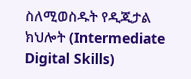ስለሚወስዱት የዲጂታል ክህሎት (Intermediate Digital Skills)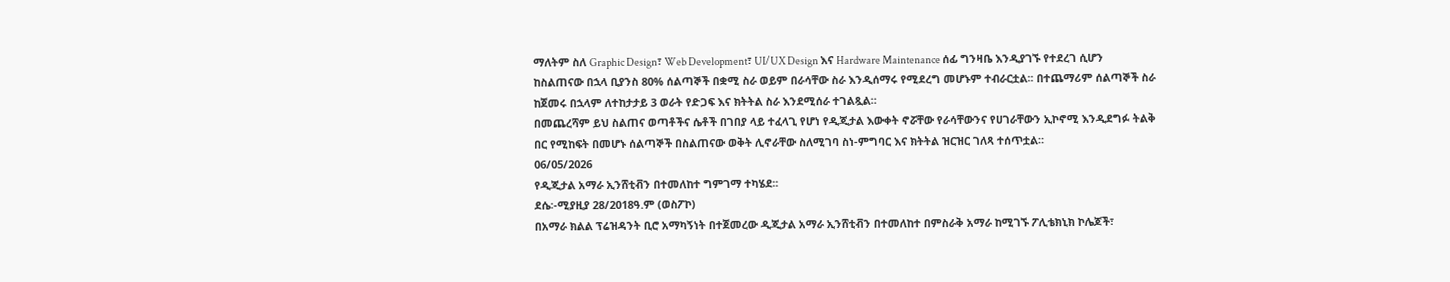ማለትም ስለ Graphic Design፣ Web Development፣ UI/UX Design እና Hardware Maintenance ሰፊ ግንዛቤ እንዲያገኙ የተደረገ ሲሆን ከስልጠናው በኋላ ቢያንስ 80% ሰልጣኞች በቋሚ ስራ ወይም በራሳቸው ስራ እንዲሰማሩ የሚደረግ መሆኑም ተብራርቷል፡፡ በተጨማሪም ሰልጣኞች ስራ ከጀመሩ በኋላም ለተከታታይ 3 ወራት የድጋፍ እና ክትትል ስራ እንደሚሰራ ተገልጿል።
በመጨረሻም ይህ ስልጠና ወጣቶችና ሴቶች በገበያ ላይ ተፈላጊ የሆነ የዲጂታል እውቀት ኖሯቸው የራሳቸውንና የሀገራቸውን ኢኮኖሚ እንዲደግፉ ትልቅ በር የሚከፍት በመሆኑ ሰልጣኞች በስልጠናው ወቅት ሊኖራቸው ስለሚገባ ስነ-ምግባር እና ክትትል ዝርዝር ገለጻ ተሰጥቷል።
06/05/2026
የዲጂታል አማራ ኢንሸቲቭን በተመለከተ ግምገማ ተካሄደ፡፡
ደሴ፡-ሚያዚያ 28/2018ዓ.ም (ወስፖኮ)
በአማራ ክልል ፕሬዝዳንት ቢሮ አማካኝነት በተጀመረው ዲጂታል አማራ ኢንሸቲቭን በተመለከተ በምስራቅ አማራ ከሚገኙ ፖሊቴክኒክ ኮሌጆች፣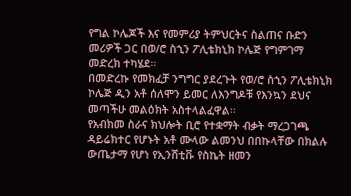የግል ኮሌጆች እና የመምሪያ ትምህርትና ስልጠና ቡድን መሪዎች ጋር በወ/ሮ ስኂን ፖሊቴክኒክ ኮሌጅ የግምገማ መድረክ ተካሄደ፡፡
በመድረኩ የመክፈቻ ንግግር ያደረጉት የወ/ሮ ስኂን ፖሊቴክኒክ ኮሌጅ ዲን አቶ ሰለሞን ይመር ለእንግዶቹ የእንኳን ደህና መጣችሁ መልዕክት አስተላልፈዋል፡፡
የአብክመ ስራና ክህሎት ቢሮ የተቋማት ብቃት ማረጋገጫ ዳይሬክተር የሆኑት አቶ ሙላው ልመንህ በበኩላቸው በክልሉ ውጤታማ የሆነ የኢንሸቲቩ የስኬት ዘመን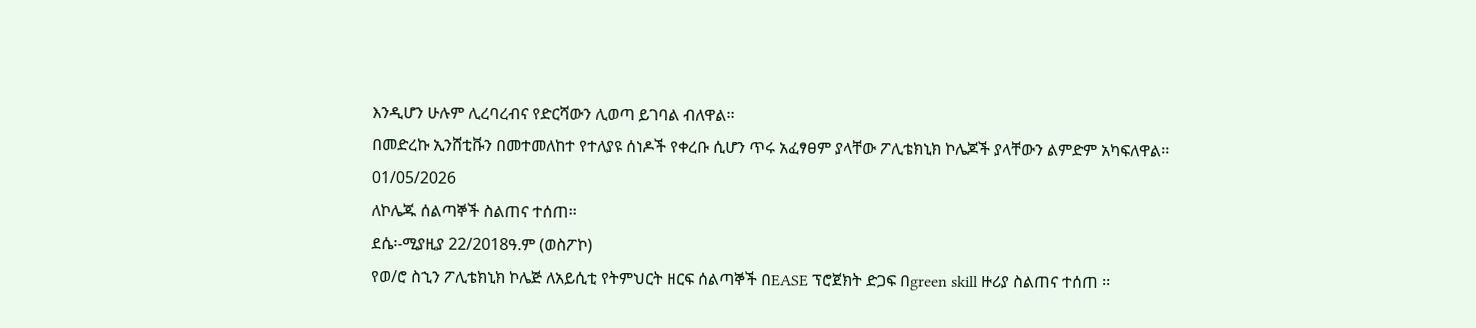እንዲሆን ሁሉም ሊረባረብና የድርሻውን ሊወጣ ይገባል ብለዋል፡፡
በመድረኩ ኢንሸቲቩን በመተመለከተ የተለያዩ ሰነዶች የቀረቡ ሲሆን ጥሩ አፈፃፀም ያላቸው ፖሊቴክኒክ ኮሌጆች ያላቸውን ልምድም አካፍለዋል፡፡
01/05/2026
ለኮሌጁ ሰልጣኞች ስልጠና ተሰጠ፡፡
ደሴ፡-ሚያዚያ 22/2018ዓ.ም (ወስፖኮ)
የወ/ሮ ስኂን ፖሊቴክኒክ ኮሌጅ ለአይሲቲ የትምህርት ዘርፍ ሰልጣኞች በEASE ፕሮጀክት ድጋፍ በgreen skill ዙሪያ ስልጠና ተሰጠ ፡፡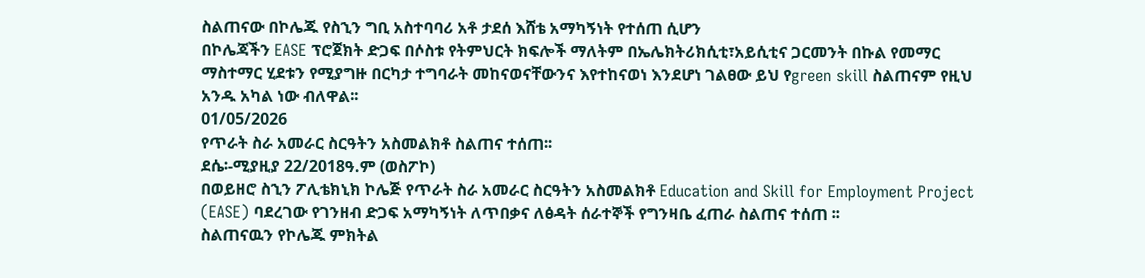ስልጠናው በኮሌጁ የስኂን ግቢ አስተባባሪ አቶ ታደሰ እሸቴ አማካኝነት የተሰጠ ሲሆን
በኮሌጃችን EASE ፕሮጀክት ድጋፍ በሶስቱ የትምህርት ክፍሎች ማለትም በኤሌክትሪክሲቲ፣አይሲቲና ጋርመንት በኩል የመማር ማስተማር ሂደቱን የሚያግዙ በርካታ ተግባራት መከናወናቸውንና እየተከናወነ እንደሆነ ገልፀው ይህ የgreen skill ስልጠናም የዚህ አንዱ አካል ነው ብለዋል፡፡
01/05/2026
የጥራት ስራ አመራር ስርዓትን አስመልክቶ ስልጠና ተሰጠ፡፡
ደሴ፡-ሚያዚያ 22/2018ዓ.ም (ወስፖኮ)
በወይዘሮ ስኂን ፖሊቴክኒክ ኮሌጅ የጥራት ስራ አመራር ስርዓትን አስመልክቶ Education and Skill for Employment Project (EASE) ባደረገው የገንዘብ ድጋፍ አማካኝነት ለጥበቃና ለፅዳት ሰራተኞች የግንዛቤ ፈጠራ ስልጠና ተሰጠ ፡፡
ስልጠናዉን የኮሌጁ ምክትል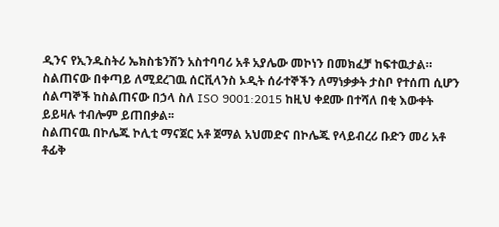ዲንና የኢንዱስትሪ ኤክስቴንሽን አስተባባሪ አቶ አያሌው መኮነን በመክፈቻ ከፍተዉታል።
ስልጠናው በቀጣይ ለሚደረገዉ ሰርቪላንስ ኦዲት ሰራተኞችን ለማነቃቃት ታስቦ የተሰጠ ሲሆን ሰልጣኞች ከስልጠናው በኃላ ስለ ISO 9001:2015 ከዚህ ቀደሙ በተሻለ በቂ እውቀት ይይዛሉ ተብሎም ይጠበቃል፡፡
ስልጠናዉ በኮሌጁ ኮሊቲ ማናጀር አቶ ጀማል አህመድና በኮሌጁ የላይብረሪ ቡድን መሪ አቶ ቶፊቅ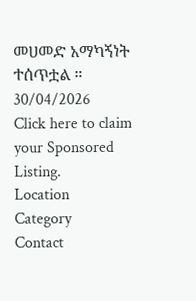መሀመድ አማካኝነት ተሰጥቷል ።
30/04/2026
Click here to claim your Sponsored Listing.
Location
Category
Contact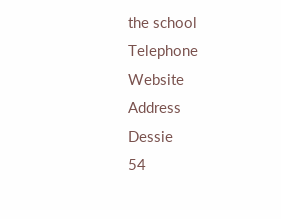the school
Telephone
Website
Address
Dessie
54